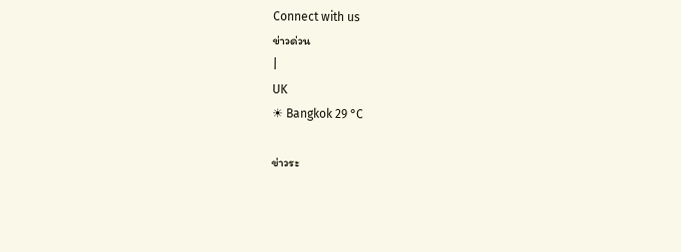Connect with us
ข่าวด่วน
|
UK
☀ Bangkok 29 °C

ข่าวระ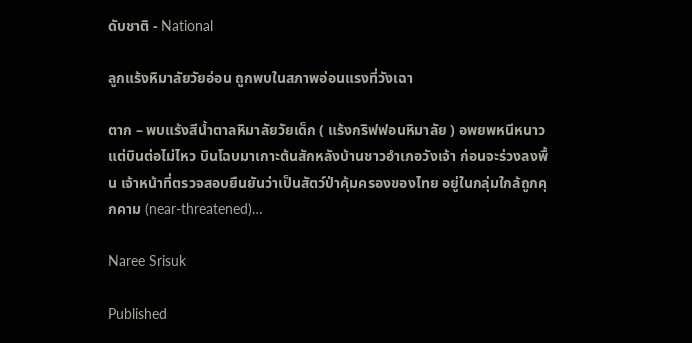ดับชาติ - National

ลูกแร้งหิมาลัยวัยอ่อน ถูกพบในสภาพอ่อนแรงที่วังเฉา

ตาก – พบแร้งสีน้ำตาลหิมาลัยวัยเด็ก ( แร้งกริฟฟอนหิมาลัย ) อพยพหนีหนาว แต่บินต่อไม่ไหว บินโฉบมาเกาะต้นสักหลังบ้านชาวอำเภอวังเจ้า ก่อนจะร่วงลงพื้น เจ้าหน้าที่ตรวจสอบยืนยันว่าเป็นสัตว์ป่าคุ้มครองของไทย อยู่ในกลุ่มใกล้ถูกคุกคาม (near-threatened)…

Naree Srisuk

Published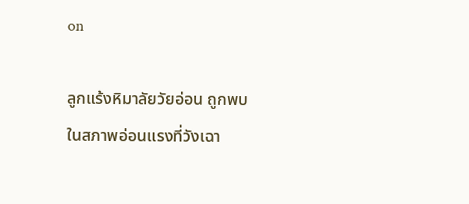on

ลูกแร้งหิมาลัยวัยอ่อน ถูกพบในสภาพอ่อนแรงที่วังเฉา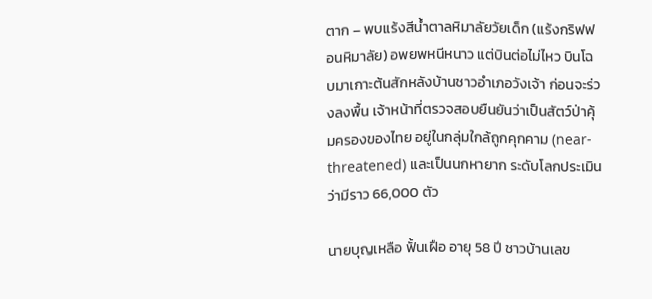ตาก – พบแร้งสีน้ำตาลหิมาลัยวัยเด็ก (แร้งกริฟฟอนหิมาลัย) อพยพหนีหนาว แต่บินต่อไม่ไหว บินโฉบมาเกาะต้นสักหลังบ้านชาวอำเภอวังเจ้า ก่อนจะร่วงลงพื้น เจ้าหน้าที่ตรวจสอบยืนยันว่าเป็นสัตว์ป่าคุ้มครองของไทย อยู่ในกลุ่มใกล้ถูกคุกคาม (near-threatened) และเป็นนกหายาก ระดับโลกประเมินว่ามีราว 66,000 ตัว

นายบุญเหลือ ฟั้นเฝือ อายุ 58 ปี ชาวบ้านเลข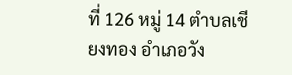ที่ 126 หมู่ 14 ตำบลเชียงทอง อำเภอวัง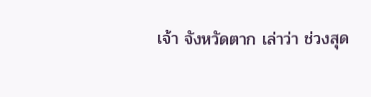เจ้า จังหวัดตาก เล่าว่า ช่วงสุด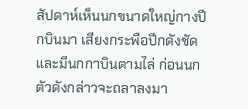สัปดาห์เห็นนกขนาดใหญ่กางปีกบินมา เสียงกระพือปีกดังชัด และมีนกกาบินตามไล่ ก่อนนกตัวดังกล่าวจะถลาลงมา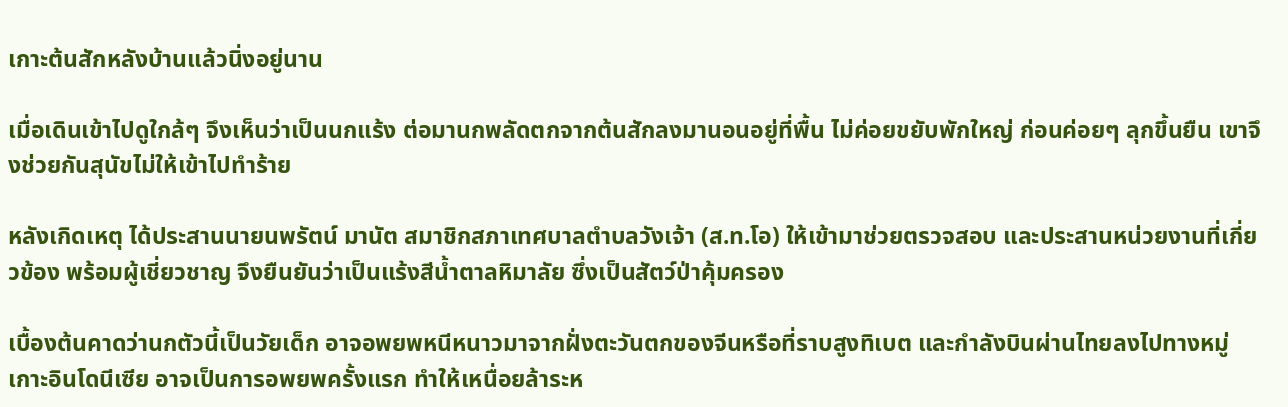เกาะต้นสักหลังบ้านแล้วนิ่งอยู่นาน

เมื่อเดินเข้าไปดูใกล้ๆ จึงเห็นว่าเป็นนกแร้ง ต่อมานกพลัดตกจากต้นสักลงมานอนอยู่ที่พื้น ไม่ค่อยขยับพักใหญ่ ก่อนค่อยๆ ลุกขึ้นยืน เขาจึงช่วยกันสุนัขไม่ให้เข้าไปทำร้าย

หลังเกิดเหตุ ได้ประสานนายนพรัตน์ มานัต สมาชิกสภาเทศบาลตำบลวังเจ้า (ส.ท.โอ) ให้เข้ามาช่วยตรวจสอบ และประสานหน่วยงานที่เกี่ยวข้อง พร้อมผู้เชี่ยวชาญ จึงยืนยันว่าเป็นแร้งสีน้ำตาลหิมาลัย ซึ่งเป็นสัตว์ป่าคุ้มครอง

เบื้องต้นคาดว่านกตัวนี้เป็นวัยเด็ก อาจอพยพหนีหนาวมาจากฝั่งตะวันตกของจีนหรือที่ราบสูงทิเบต และกำลังบินผ่านไทยลงไปทางหมู่เกาะอินโดนีเซีย อาจเป็นการอพยพครั้งแรก ทำให้เหนื่อยล้าระห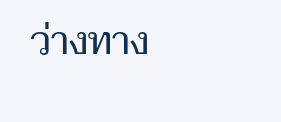ว่างทาง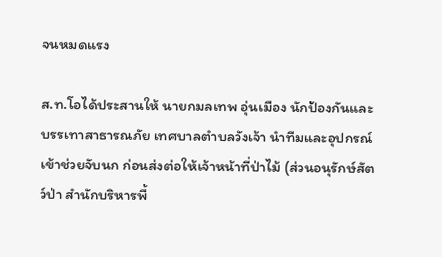จนหมดแรง

ส.ท.โอได้ประสานให้ นายกมลเทพ อุ่นเมือง นักป้องกันและบรรเทาสาธารณภัย เทศบาลตำบลวังเจ้า นำทีมและอุปกรณ์เข้าช่วยจับนก ก่อนส่งต่อให้เจ้าหน้าที่ป่าไม้ (ส่วนอนุรักษ์สัตว์ป่า สำนักบริหารพื้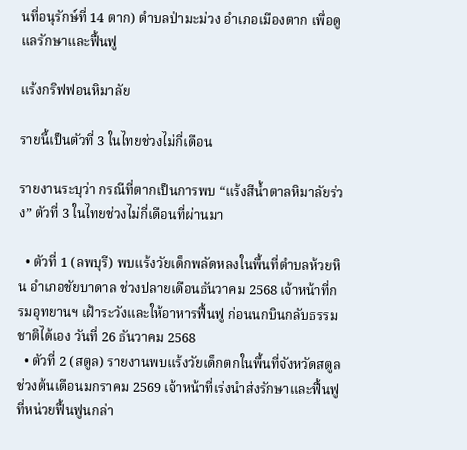นที่อนุรักษ์ที่ 14 ตาก) ตำบลป่ามะม่วง อำเภอเมืองตาก เพื่อดูแลรักษาและฟื้นฟู

แร้งกริฟฟอนหิมาลัย

รายนี้เป็นตัวที่ 3 ในไทยช่วงไม่กี่เดือน

รายงานระบุว่า กรณีที่ตากเป็นการพบ “แร้งสีน้ำตาลหิมาลัยร่วง” ตัวที่ 3 ในไทยช่วงไม่กี่เดือนที่ผ่านมา

  • ตัวที่ 1 (ลพบุรี) พบแร้งวัยเด็กพลัดหลงในพื้นที่ตำบลห้วยหิน อำเภอชัยบาดาล ช่วงปลายเดือนธันวาคม 2568 เจ้าหน้าที่กรมอุทยานฯ เฝ้าระวังและให้อาหารฟื้นฟู ก่อนนกบินกลับธรรมชาติได้เอง วันที่ 26 ธันวาคม 2568
  • ตัวที่ 2 (สตูล) รายงานพบแร้งวัยเด็กตกในพื้นที่จังหวัดสตูล ช่วงต้นเดือนมกราคม 2569 เจ้าหน้าที่เร่งนำส่งรักษาและฟื้นฟูที่หน่วยฟื้นฟูนกล่า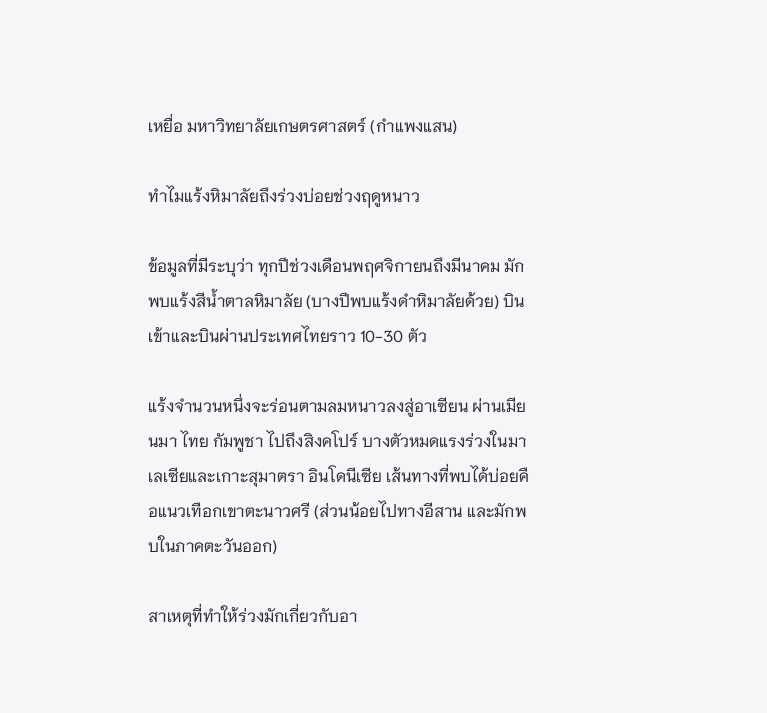เหยื่อ มหาวิทยาลัยเกษตรศาสตร์ (กำแพงแสน)

ทำไมแร้งหิมาลัยถึงร่วงบ่อยช่วงฤดูหนาว

ข้อมูลที่มีระบุว่า ทุกปีช่วงเดือนพฤศจิกายนถึงมีนาคม มักพบแร้งสีน้ำตาลหิมาลัย (บางปีพบแร้งดำหิมาลัยด้วย) บินเข้าและบินผ่านประเทศไทยราว 10-30 ตัว

แร้งจำนวนหนึ่งจะร่อนตามลมหนาวลงสู่อาเซียน ผ่านเมียนมา ไทย กัมพูชา ไปถึงสิงคโปร์ บางตัวหมดแรงร่วงในมาเลเซียและเกาะสุมาตรา อินโดนีเซีย เส้นทางที่พบได้บ่อยคือแนวเทือกเขาตะนาวศรี (ส่วนน้อยไปทางอีสาน และมักพบในภาคตะวันออก)

สาเหตุที่ทำให้ร่วงมักเกี่ยวกับอา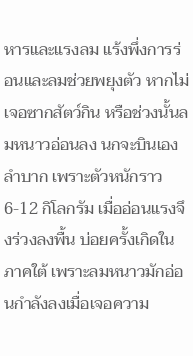หารและแรงลม แร้งพึ่งการร่อนและลมช่วยพยุงตัว หากไม่เจอซากสัตว์กิน หรือช่วงนั้นลมหนาวอ่อนลง นกจะบินเองลำบาก เพราะตัวหนักราว 6-12 กิโลกรัม เมื่ออ่อนแรงจึงร่วงลงพื้น บ่อยครั้งเกิดในภาคใต้ เพราะลมหนาวมักอ่อนกำลังลงเมื่อเจอความ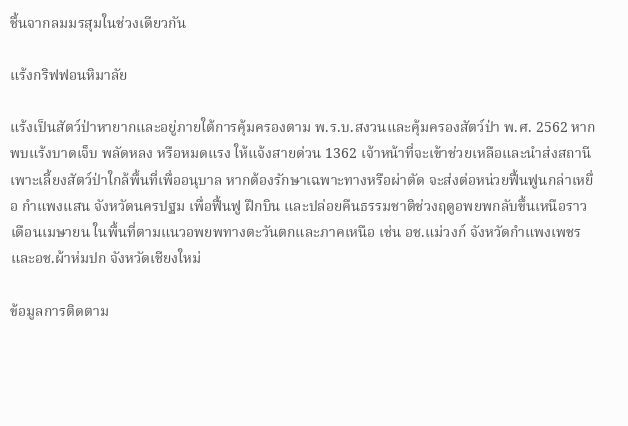ชื้นจากลมมรสุมในช่วงเดียวกัน

แร้งกริฟฟอนหิมาลัย

แร้งเป็นสัตว์ป่าหายากและอยู่ภายใต้การคุ้มครองตาม พ.ร.บ.สงวนและคุ้มครองสัตว์ป่า พ.ศ. 2562 หากพบแร้งบาดเจ็บ พลัดหลง หรือหมดแรง ให้แจ้งสายด่วน 1362 เจ้าหน้าที่จะเข้าช่วยเหลือและนำส่งสถานีเพาะเลี้ยงสัตว์ป่าใกล้พื้นที่เพื่ออนุบาล หากต้องรักษาเฉพาะทางหรือผ่าตัด จะส่งต่อหน่วยฟื้นฟูนกล่าเหยื่อ กำแพงแสน จังหวัดนครปฐม เพื่อฟื้นฟู ฝึกบิน และปล่อยคืนธรรมชาติช่วงฤดูอพยพกลับขึ้นเหนือราวเดือนเมษายน ในพื้นที่ตามแนวอพยพทางตะวันตกและภาคเหนือ เช่น อช.แม่วงก์ จังหวัดกำแพงเพชร และอช.ผ้าห่มปก จังหวัดเชียงใหม่

ข้อมูลการติดตาม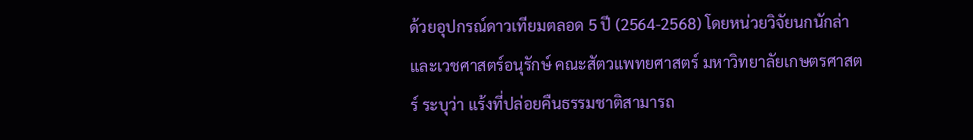ด้วยอุปกรณ์ดาวเทียมตลอด 5 ปี (2564-2568) โดยหน่วยวิจัยนกนักล่าและเวชศาสตร์อนุรักษ์ คณะสัตวแพทยศาสตร์ มหาวิทยาลัยเกษตรศาสตร์ ระบุว่า แร้งที่ปล่อยคืนธรรมชาติสามารถ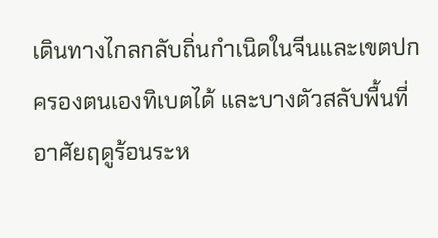เดินทางไกลกลับถิ่นกำเนิดในจีนและเขตปกครองตนเองทิเบตได้ และบางตัวสลับพื้นที่อาศัยฤดูร้อนระห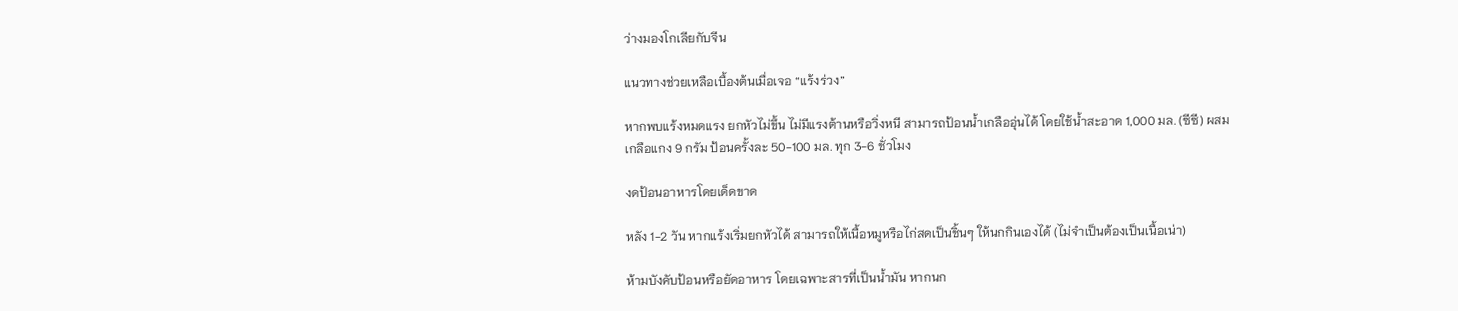ว่างมองโกเลียกับจีน

แนวทางช่วยเหลือเบื้องต้นเมื่อเจอ “แร้งร่วง”

หากพบแร้งหมดแรง ยกหัวไม่ขึ้น ไม่มีแรงต้านหรือวิ่งหนี สามารถป้อนน้ำเกลืออุ่นได้ โดยใช้น้ำสะอาด 1,000 มล. (ซีซี) ผสมเกลือแกง 9 กรัม ป้อนครั้งละ 50-100 มล. ทุก 3-6 ชั่วโมง

งดป้อนอาหารโดยเด็ดขาด

หลัง 1-2 วัน หากแร้งเริ่มยกหัวได้ สามารถให้เนื้อหมูหรือไก่สดเป็นชิ้นๆ ให้นกกินเองได้ (ไม่จำเป็นต้องเป็นเนื้อเน่า)

ห้ามบังคับป้อนหรือยัดอาหาร โดยเฉพาะสารที่เป็นน้ำมัน หากนก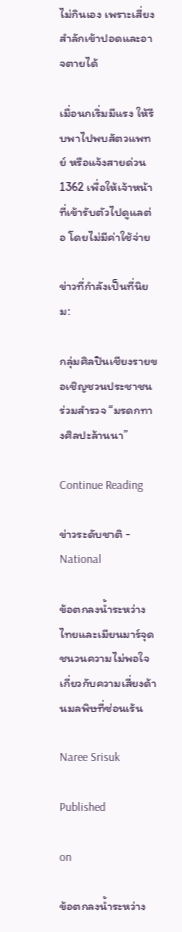ไม่กินเอง เพราะเสี่ยงสำลักเข้าปอดและอาจตายได้

เมื่อนกเริ่มมีแรง ให้รีบพาไปพบสัตวแพทย์ หรือแจ้งสายด่วน 1362 เพื่อให้เจ้าหน้าที่เข้ารับตัวไปดูแลต่อ โดยไม่มีค่าใช้จ่าย

ข่าวที่กำลังเป็นที่นิยม:

กลุ่มศิลปินเชียงรายขอเชิญชวนประชาชนร่วมสำรวจ “มรดกทางศิลปะล้านนา”

Continue Reading

ข่าวระดับชาติ - National

ข้อตกลงน้ำระหว่างไทยและเมียนมาร์จุดชนวนความไม่พอใจเกี่ยวกับความเสี่ยงด้านมลพิษที่ซ่อนเร้น

Naree Srisuk

Published

on

ข้อตกลงน้ำระหว่าง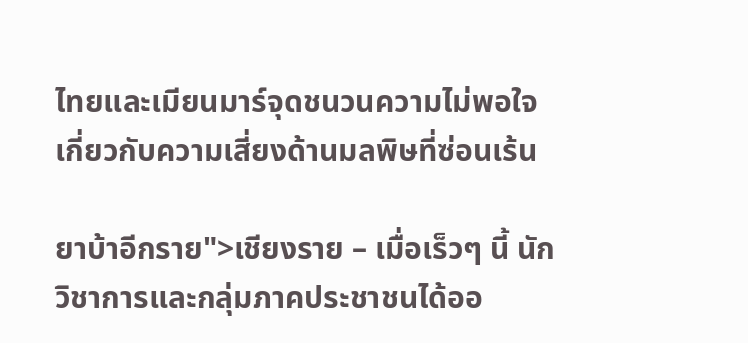ไทยและเมียนมาร์จุดชนวนความไม่พอใจเกี่ยวกับความเสี่ยงด้านมลพิษที่ซ่อนเร้น

ยาบ้าอีกราย">เชียงราย – เมื่อเร็วๆ นี้ นักวิชาการและกลุ่มภาคประชาชนได้ออ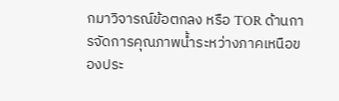กมาวิจารณ์ข้อตกลง หรือ TOR ด้านการจัดการคุณภาพน้ำระหว่างภาคเหนือของประ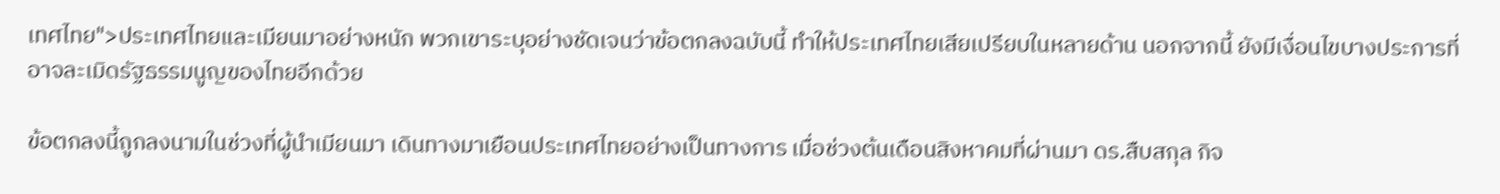เทศไทย">ประเทศไทยและเมียนมาอย่างหนัก พวกเขาระบุอย่างชัดเจนว่าข้อตกลงฉบับนี้ ทำให้ประเทศไทยเสียเปรียบในหลายด้าน นอกจากนี้ ยังมีเงื่อนไขบางประการที่อาจละเมิดรัฐธรรมนูญของไทยอีกด้วย

ข้อตกลงนี้ถูกลงนามในช่วงที่ผู้นำเมียนมา เดินทางมาเยือนประเทศไทยอย่างเป็นทางการ เมื่อช่วงต้นเดือนสิงหาคมที่ผ่านมา ดร.สืบสกุล กิจ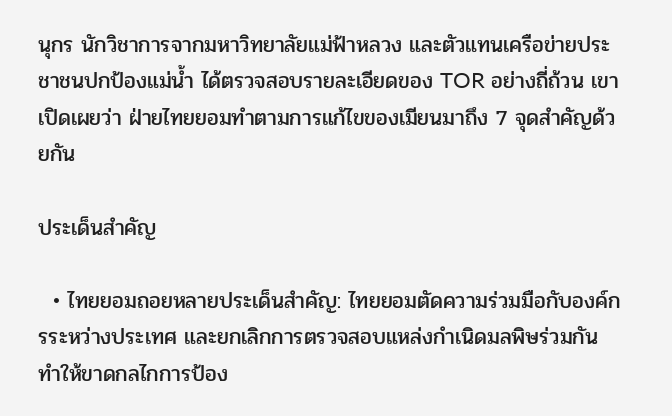นุกร นักวิชาการจากมหาวิทยาลัยแม่ฟ้าหลวง และตัวแทนเครือข่ายประชาชนปกป้องแม่น้ำ ได้ตรวจสอบรายละเอียดของ TOR อย่างถี่ถ้วน เขาเปิดเผยว่า ฝ่ายไทยยอมทำตามการแก้ไขของเมียนมาถึง 7 จุดสำคัญด้วยกัน

ประเด็นสำคัญ

  • ไทยยอมถอยหลายประเด็นสำคัญ: ไทยยอมตัดความร่วมมือกับองค์กรระหว่างประเทศ และยกเลิกการตรวจสอบแหล่งกำเนิดมลพิษร่วมกัน ทำให้ขาดกลไกการป้อง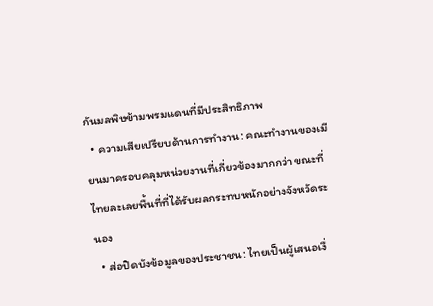กันมลพิษข้ามพรมแดนที่มีประสิทธิภาพ
  • ความเสียเปรียบด้านการทำงาน: คณะทำงานของเมียนมาครอบคลุมหน่วยงานที่เกี่ยวข้องมากกว่า ขณะที่ไทยละเลยพื้นที่ที่ได้รับผลกระทบหนักอย่างจังหวัดระนอง
  • ส่อปิดบังข้อมูลของประชาชน: ไทยเป็นผู้เสนอเงื่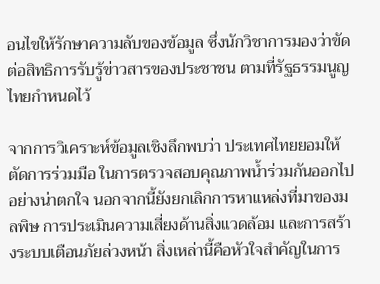อนไขให้รักษาความลับของข้อมูล ซึ่งนักวิชาการมองว่าขัดต่อสิทธิการรับรู้ข่าวสารของประชาชน ตามที่รัฐธรรมนูญไทยกำหนดไว้

จากการวิเคราะห์ข้อมูลเชิงลึกพบว่า ประเทศไทยยอมให้ตัดการร่วมมือ ในการตรวจสอบคุณภาพน้ำร่วมกันออกไปอย่างน่าตกใจ นอกจากนี้ยังยกเลิกการหาแหล่งที่มาของมลพิษ การประเมินความเสี่ยงด้านสิ่งแวดล้อม และการสร้างระบบเตือนภัยล่วงหน้า สิ่งเหล่านี้คือหัวใจสำคัญในการ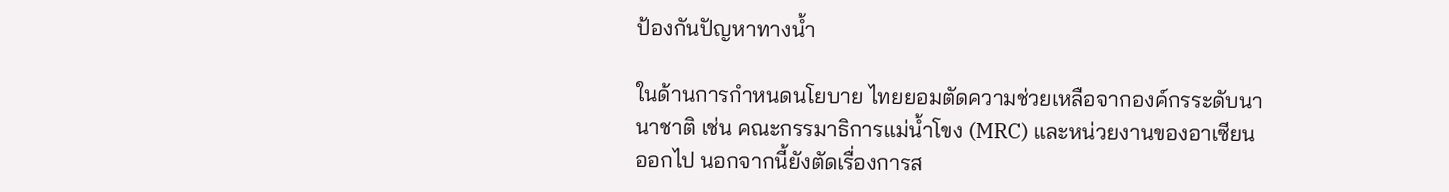ป้องกันปัญหาทางน้ำ

ในด้านการกำหนดนโยบาย ไทยยอมตัดความช่วยเหลือจากองค์กรระดับนานาชาติ เช่น คณะกรรมาธิการแม่น้ำโขง (MRC) และหน่วยงานของอาเซียนออกไป นอกจากนี้ยังตัดเรื่องการส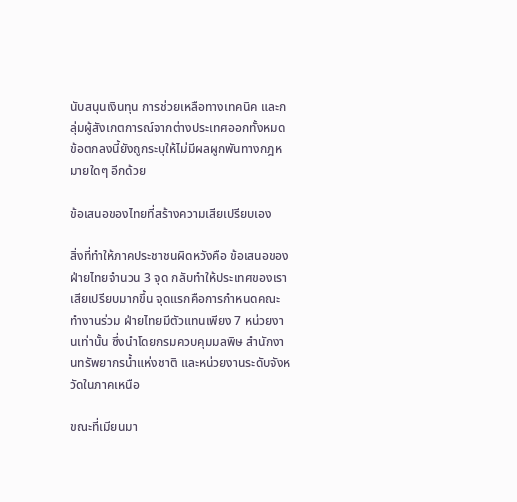นับสนุนเงินทุน การช่วยเหลือทางเทคนิค และกลุ่มผู้สังเกตการณ์จากต่างประเทศออกทั้งหมด ข้อตกลงนี้ยังถูกระบุให้ไม่มีผลผูกพันทางกฎหมายใดๆ อีกด้วย

ข้อเสนอของไทยที่สร้างความเสียเปรียบเอง

สิ่งที่ทำให้ภาคประชาชนผิดหวังคือ ข้อเสนอของฝ่ายไทยจำนวน 3 จุด กลับทำให้ประเทศของเราเสียเปรียบมากขึ้น จุดแรกคือการกำหนดคณะทำงานร่วม ฝ่ายไทยมีตัวแทนเพียง 7 หน่วยงานเท่านั้น ซึ่งนำโดยกรมควบคุมมลพิษ สำนักงานทรัพยากรน้ำแห่งชาติ และหน่วยงานระดับจังหวัดในภาคเหนือ

ขณะที่เมียนมา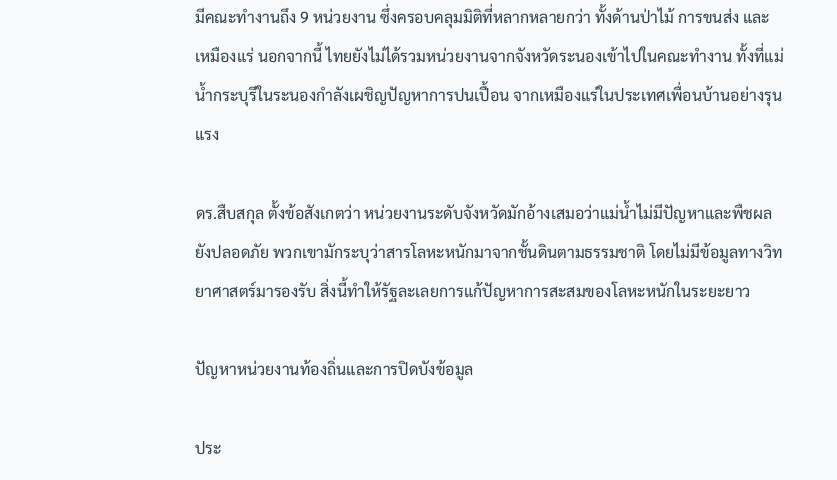มีคณะทำงานถึง 9 หน่วยงาน ซึ่งครอบคลุมมิติที่หลากหลายกว่า ทั้งด้านป่าไม้ การขนส่ง และเหมืองแร่ นอกจากนี้ ไทยยังไม่ได้รวมหน่วยงานจากจังหวัดระนองเข้าไปในคณะทำงาน ทั้งที่แม่น้ำกระบุรีในระนองกำลังเผชิญปัญหาการปนเปื้อน จากเหมืองแร่ในประเทศเพื่อนบ้านอย่างรุนแรง

ดร.สืบสกุล ตั้งข้อสังเกตว่า หน่วยงานระดับจังหวัดมักอ้างเสมอว่าแม่น้ำไม่มีปัญหาและพืชผลยังปลอดภัย พวกเขามักระบุว่าสารโลหะหนักมาจากชั้นดินตามธรรมชาติ โดยไม่มีข้อมูลทางวิทยาศาสตร์มารองรับ สิ่งนี้ทำให้รัฐละเลยการแก้ปัญหาการสะสมของโลหะหนักในระยะยาว

ปัญหาหน่วยงานท้องถิ่นและการปิดบังข้อมูล

ประ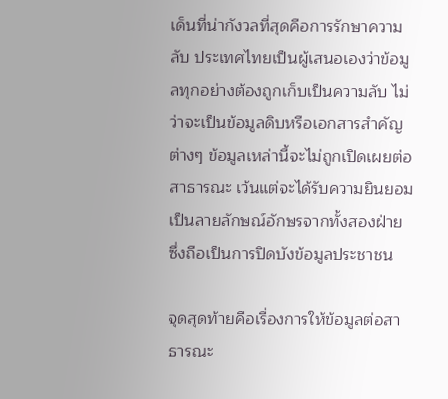เด็นที่น่ากังวลที่สุดคือการรักษาความลับ ประเทศไทยเป็นผู้เสนอเองว่าข้อมูลทุกอย่างต้องถูกเก็บเป็นความลับ ไม่ว่าจะเป็นข้อมูลดิบหรือเอกสารสำคัญต่างๆ ข้อมูลเหล่านี้จะไม่ถูกเปิดเผยต่อสาธารณะ เว้นแต่จะได้รับความยินยอมเป็นลายลักษณ์อักษรจากทั้งสองฝ่าย ซึ่งถือเป็นการปิดบังข้อมูลประชาชน

จุดสุดท้ายคือเรื่องการให้ข้อมูลต่อสาธารณะ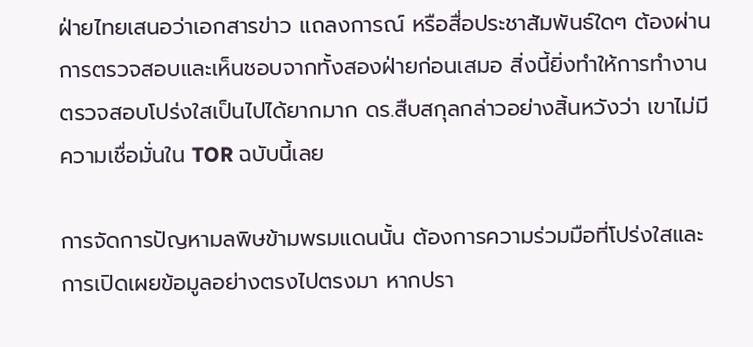ฝ่ายไทยเสนอว่าเอกสารข่าว แถลงการณ์ หรือสื่อประชาสัมพันธ์ใดๆ ต้องผ่านการตรวจสอบและเห็นชอบจากทั้งสองฝ่ายก่อนเสมอ สิ่งนี้ยิ่งทำให้การทำงานตรวจสอบโปร่งใสเป็นไปได้ยากมาก ดร.สืบสกุลกล่าวอย่างสิ้นหวังว่า เขาไม่มีความเชื่อมั่นใน TOR ฉบับนี้เลย

การจัดการปัญหามลพิษข้ามพรมแดนนั้น ต้องการความร่วมมือที่โปร่งใสและการเปิดเผยข้อมูลอย่างตรงไปตรงมา หากปรา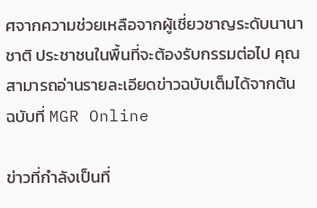ศจากความช่วยเหลือจากผู้เชี่ยวชาญระดับนานาชาติ ประชาชนในพื้นที่จะต้องรับกรรมต่อไป คุณสามารถอ่านรายละเอียดข่าวฉบับเต็มได้จากต้นฉบับที่ MGR Online

ข่าวที่กำลังเป็นที่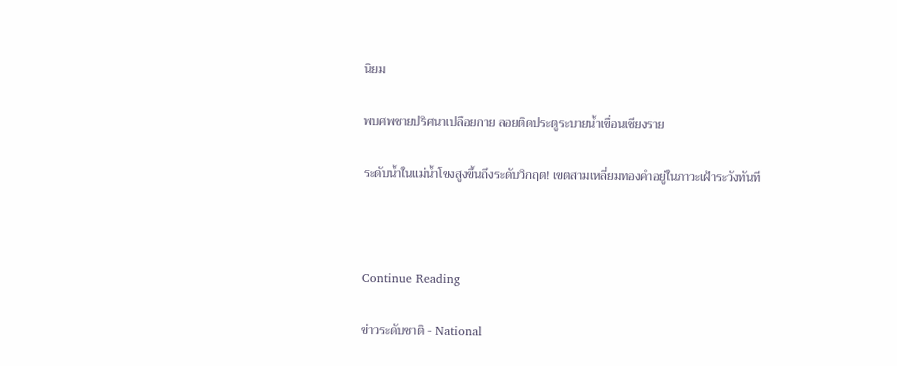นิยม

พบศพชายปริศนาเปลือยกาย ลอยติดประตูระบายน้ำเขื่อนเชียงราย

ระดับน้ำในแม่น้ำโขงสูงขึ้นถึงระดับวิกฤต! เขตสามเหลี่ยมทองคำอยู่ในภาวะเฝ้าระวังทันที



Continue Reading

ข่าวระดับชาติ - National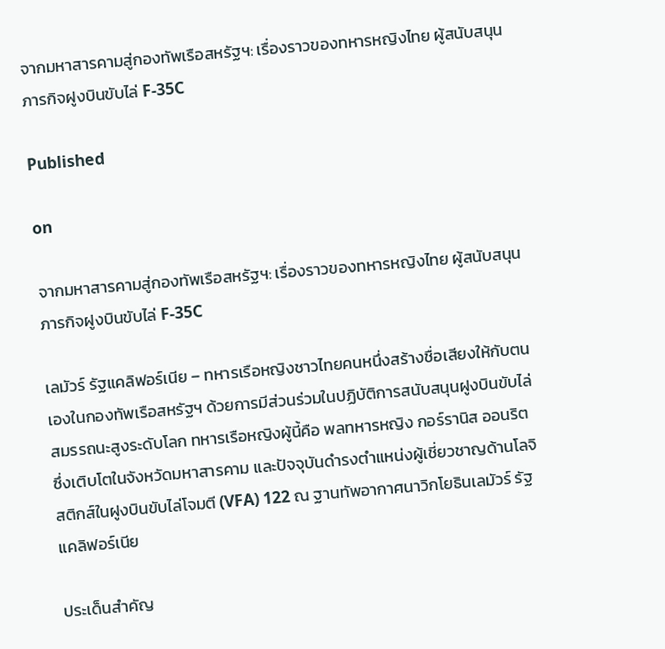จากมหาสารคามสู่กองทัพเรือสหรัฐฯ: เรื่องราวของทหารหญิงไทย ผู้สนับสนุนภารกิจฝูงบินขับไล่ F-35C

Published

on

จากมหาสารคามสู่กองทัพเรือสหรัฐฯ: เรื่องราวของทหารหญิงไทย ผู้สนับสนุนภารกิจฝูงบินขับไล่ F-35C

เลมัวร์ รัฐแคลิฟอร์เนีย – ทหารเรือหญิงชาวไทยคนหนึ่งสร้างชื่อเสียงให้กับตนเองในกองทัพเรือสหรัฐฯ ด้วยการมีส่วนร่วมในปฏิบัติการสนับสนุนฝูงบินขับไล่สมรรถนะสูงระดับโลก ทหารเรือหญิงผู้นี้คือ พลทหารหญิง กอร์รานิส ออนริต ซึ่งเติบโตในจังหวัดมหาสารคาม และปัจจุบันดำรงตำแหน่งผู้เชี่ยวชาญด้านโลจิสติกส์ในฝูงบินขับไล่โจมตี (VFA) 122 ณ ฐานทัพอากาศนาวิกโยธินเลมัวร์ รัฐแคลิฟอร์เนีย

ประเด็นสำคัญ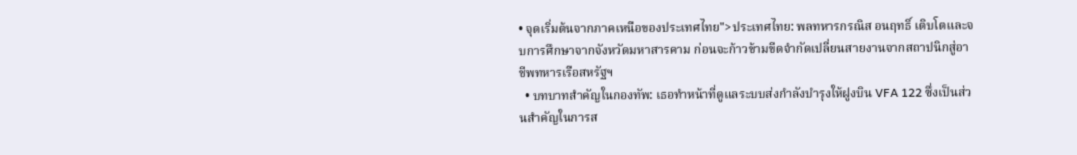• จุดเริ่มต้นจากภาคเหนือของประเทศไทย">ประเทศไทย: พลทหารกรณิส อนฤทธิ์ เติบโตและจบการศึกษาจากจังหวัดมหาสารคาม ก่อนจะก้าวข้ามขีดจำกัดเปลี่ยนสายงานจากสถาปนิกสู่อาชีพทหารเรือสหรัฐฯ
  • บทบาทสำคัญในกองทัพ: เธอทำหน้าที่ดูแลระบบส่งกำลังบำรุงให้ฝูงบิน VFA 122 ซึ่งเป็นส่วนสำคัญในการส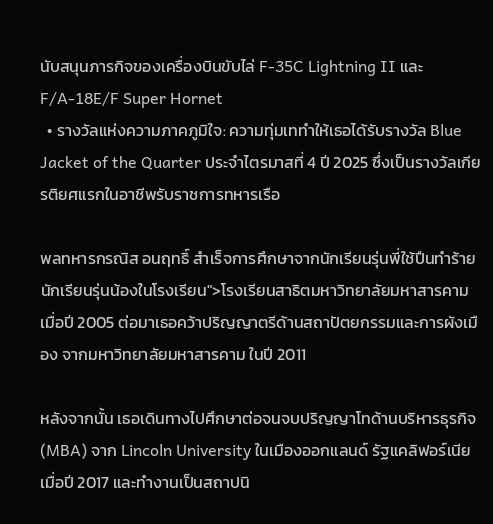นับสนุนภารกิจของเครื่องบินขับไล่ F-35C Lightning II และ F/A-18E/F Super Hornet
  • รางวัลแห่งความภาคภูมิใจ: ความทุ่มเททำให้เธอได้รับรางวัล Blue Jacket of the Quarter ประจำไตรมาสที่ 4 ปี 2025 ซึ่งเป็นรางวัลเกียรติยศแรกในอาชีพรับราชการทหารเรือ

พลทหารกรณิส อนฤทธิ์ สำเร็จการศึกษาจากนักเรียนรุ่นพี่ใช้ปืนทำร้ายนักเรียนรุ่นน้องในโรงเรียน">โรงเรียนสาธิตมหาวิทยาลัยมหาสารคาม เมื่อปี 2005 ต่อมาเธอคว้าปริญญาตรีด้านสถาปัตยกรรมและการผังเมือง จากมหาวิทยาลัยมหาสารคาม ในปี 2011

หลังจากนั้น เธอเดินทางไปศึกษาต่อจนจบปริญญาโทด้านบริหารธุรกิจ (MBA) จาก Lincoln University ในเมืองออกแลนด์ รัฐแคลิฟอร์เนีย เมื่อปี 2017 และทำงานเป็นสถาปนิ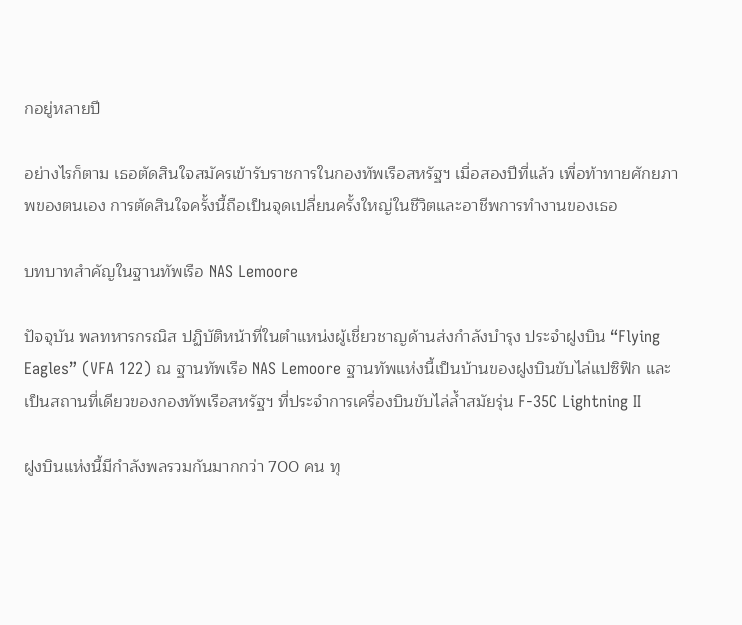กอยู่หลายปี

อย่างไรก็ตาม เธอตัดสินใจสมัครเข้ารับราชการในกองทัพเรือสหรัฐฯ เมื่อสองปีที่แล้ว เพื่อท้าทายศักยภาพของตนเอง การตัดสินใจครั้งนี้ถือเป็นจุดเปลี่ยนครั้งใหญ่ในชีวิตและอาชีพการทำงานของเธอ

บทบาทสำคัญในฐานทัพเรือ NAS Lemoore

ปัจจุบัน พลทหารกรณิส ปฏิบัติหน้าที่ในตำแหน่งผู้เชี่ยวชาญด้านส่งกำลังบำรุง ประจำฝูงบิน “Flying Eagles” (VFA 122) ณ ฐานทัพเรือ NAS Lemoore ฐานทัพแห่งนี้เป็นบ้านของฝูงบินขับไล่แปซิฟิก และเป็นสถานที่เดียวของกองทัพเรือสหรัฐฯ ที่ประจำการเครื่องบินขับไล่ล้ำสมัยรุ่น F-35C Lightning II

ฝูงบินแห่งนี้มีกำลังพลรวมกันมากกว่า 700 คน ทุ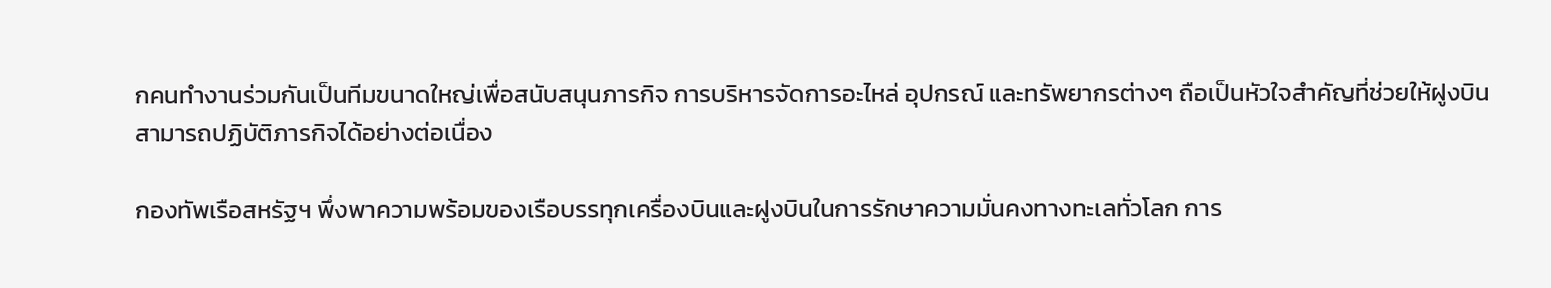กคนทำงานร่วมกันเป็นทีมขนาดใหญ่เพื่อสนับสนุนภารกิจ การบริหารจัดการอะไหล่ อุปกรณ์ และทรัพยากรต่างๆ ถือเป็นหัวใจสำคัญที่ช่วยให้ฝูงบินสามารถปฏิบัติภารกิจได้อย่างต่อเนื่อง

กองทัพเรือสหรัฐฯ พึ่งพาความพร้อมของเรือบรรทุกเครื่องบินและฝูงบินในการรักษาความมั่นคงทางทะเลทั่วโลก การ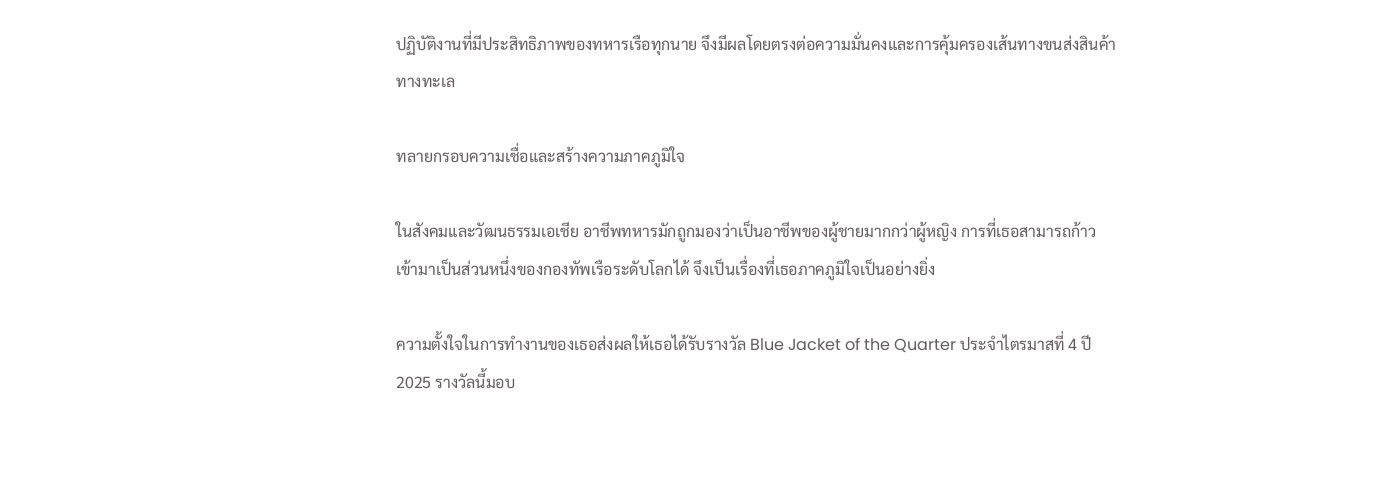ปฏิบัติงานที่มีประสิทธิภาพของทหารเรือทุกนาย จึงมีผลโดยตรงต่อความมั่นคงและการคุ้มครองเส้นทางขนส่งสินค้าทางทะเล

ทลายกรอบความเชื่อและสร้างความภาคภูมิใจ

ในสังคมและวัฒนธรรมเอเชีย อาชีพทหารมักถูกมองว่าเป็นอาชีพของผู้ชายมากกว่าผู้หญิง การที่เธอสามารถก้าวเข้ามาเป็นส่วนหนึ่งของกองทัพเรือระดับโลกได้ จึงเป็นเรื่องที่เธอภาคภูมิใจเป็นอย่างยิ่ง

ความตั้งใจในการทำงานของเธอส่งผลให้เธอได้รับรางวัล Blue Jacket of the Quarter ประจำไตรมาสที่ 4 ปี 2025 รางวัลนี้มอบ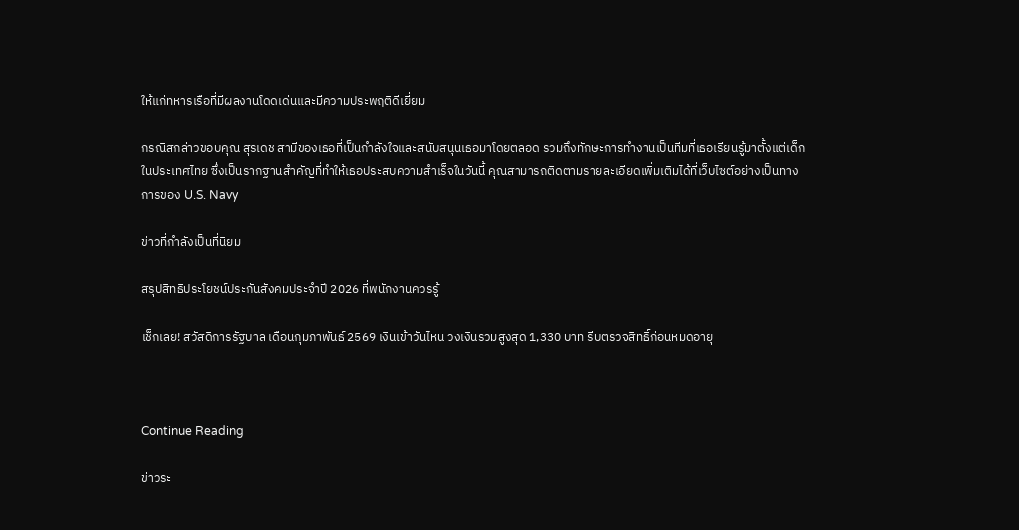ให้แก่ทหารเรือที่มีผลงานโดดเด่นและมีความประพฤติดีเยี่ยม

กรณิสกล่าวขอบคุณ สุรเดช สามีของเธอที่เป็นกำลังใจและสนับสนุนเธอมาโดยตลอด รวมถึงทักษะการทำงานเป็นทีมที่เธอเรียนรู้มาตั้งแต่เด็กในประเทศไทย ซึ่งเป็นรากฐานสำคัญที่ทำให้เธอประสบความสำเร็จในวันนี้ คุณสามารถติดตามรายละเอียดเพิ่มเติมได้ที่เว็บไซต์อย่างเป็นทางการของ U.S. Navy

ข่าวที่กำลังเป็นที่นิยม

สรุปสิทธิประโยชน์ประกันสังคมประจำปี 2026 ที่พนักงานควรรู้

เช็กเลย! สวัสดิการรัฐบาล เดือนกุมภาพันธ์ 2569 เงินเข้าวันไหน วงเงินรวมสูงสุด 1,330 บาท รีบตรวจสิทธิ์ก่อนหมดอายุ



Continue Reading

ข่าวระ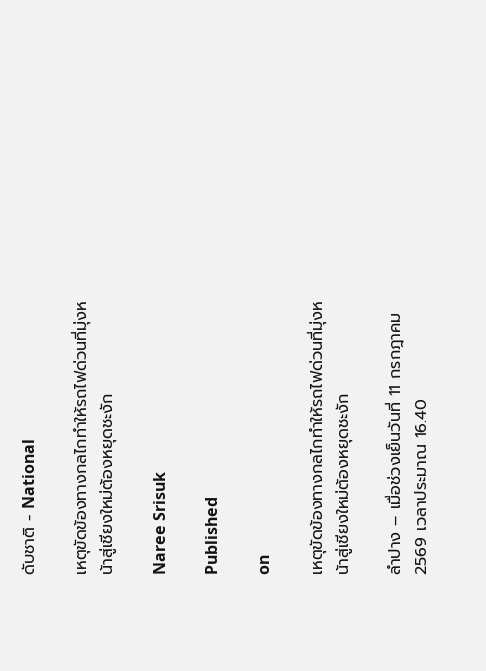ดับชาติ - National

เหตุขัดข้องทางกลไกทำให้รถไฟด่วนที่มุ่งหน้าสู่เชียงใหม่ต้องหยุดชะงัก

Naree Srisuk

Published

on

เหตุขัดข้องทางกลไกทำให้รถไฟด่วนที่มุ่งหน้าสู่เชียงใหม่ต้องหยุดชะงัก

ลำปาง – เมื่อช่วงเย็นวันที่ 11 กรกฎาคม 2569 เวลาประมาณ 16.40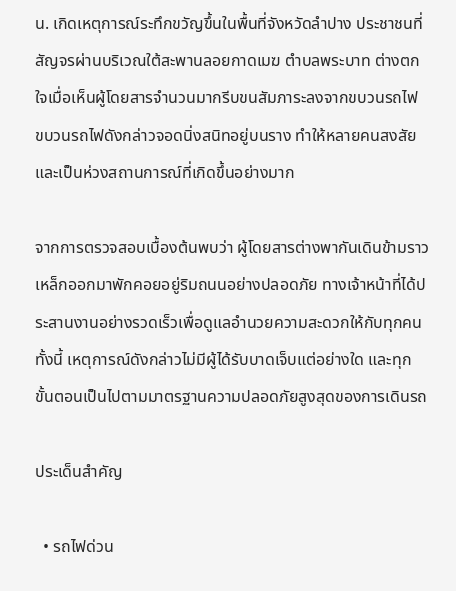น. เกิดเหตุการณ์ระทึกขวัญขึ้นในพื้นที่จังหวัดลำปาง ประชาชนที่สัญจรผ่านบริเวณใต้สะพานลอยกาดเมฆ ตำบลพระบาท ต่างตกใจเมื่อเห็นผู้โดยสารจำนวนมากรีบขนสัมภาระลงจากขบวนรถไฟ ขบวนรถไฟดังกล่าวจอดนิ่งสนิทอยู่บนราง ทำให้หลายคนสงสัยและเป็นห่วงสถานการณ์ที่เกิดขึ้นอย่างมาก

จากการตรวจสอบเบื้องต้นพบว่า ผู้โดยสารต่างพากันเดินข้ามราวเหล็กออกมาพักคอยอยู่ริมถนนอย่างปลอดภัย ทางเจ้าหน้าที่ได้ประสานงานอย่างรวดเร็วเพื่อดูแลอำนวยความสะดวกให้กับทุกคน ทั้งนี้ เหตุการณ์ดังกล่าวไม่มีผู้ได้รับบาดเจ็บแต่อย่างใด และทุกขั้นตอนเป็นไปตามมาตรฐานความปลอดภัยสูงสุดของการเดินรถ

ประเด็นสำคัญ

  • รถไฟด่วน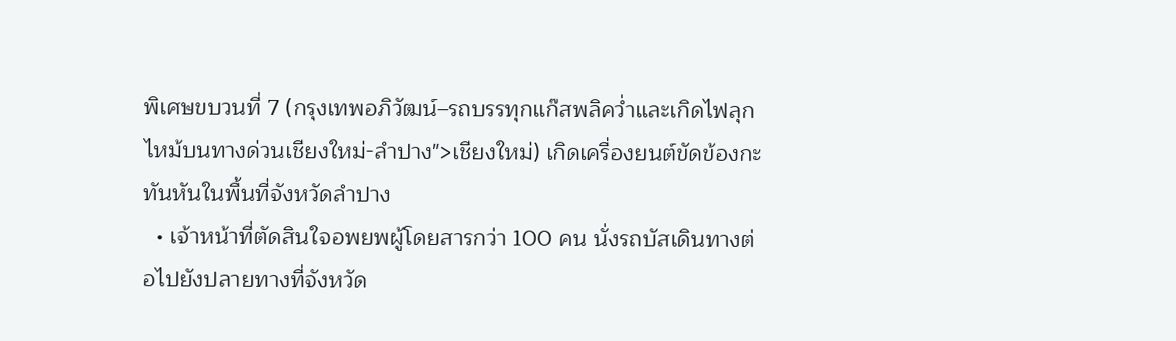พิเศษขบวนที่ 7 (กรุงเทพอภิวัฒน์–รถบรรทุกแก๊สพลิคว่ำและเกิดไฟลุกไหม้บนทางด่วนเชียงใหม่-ลำปาง">เชียงใหม่) เกิดเครื่องยนต์ขัดข้องกะทันหันในพื้นที่จังหวัดลำปาง
  • เจ้าหน้าที่ตัดสินใจอพยพผู้โดยสารกว่า 100 คน นั่งรถบัสเดินทางต่อไปยังปลายทางที่จังหวัด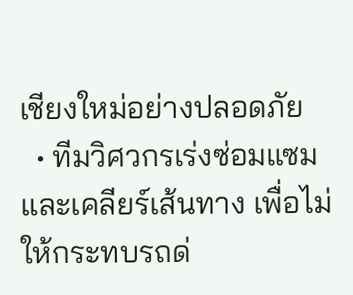เชียงใหม่อย่างปลอดภัย
  • ทีมวิศวกรเร่งซ่อมแซมและเคลียร์เส้นทาง เพื่อไม่ให้กระทบรถด่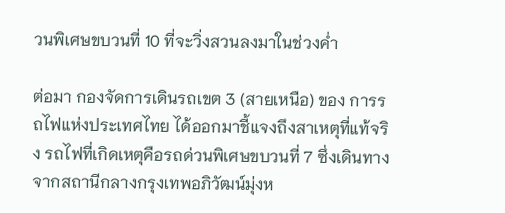วนพิเศษขบวนที่ 10 ที่จะวิ่งสวนลงมาในช่วงค่ำ

ต่อมา กองจัดการเดินรถเขต 3 (สายเหนือ) ของ การรถไฟแห่งประเทศไทย ได้ออกมาชี้แจงถึงสาเหตุที่แท้จริง รถไฟที่เกิดเหตุคือรถด่วนพิเศษขบวนที่ 7 ซึ่งเดินทางจากสถานีกลางกรุงเทพอภิวัฒน์มุ่งห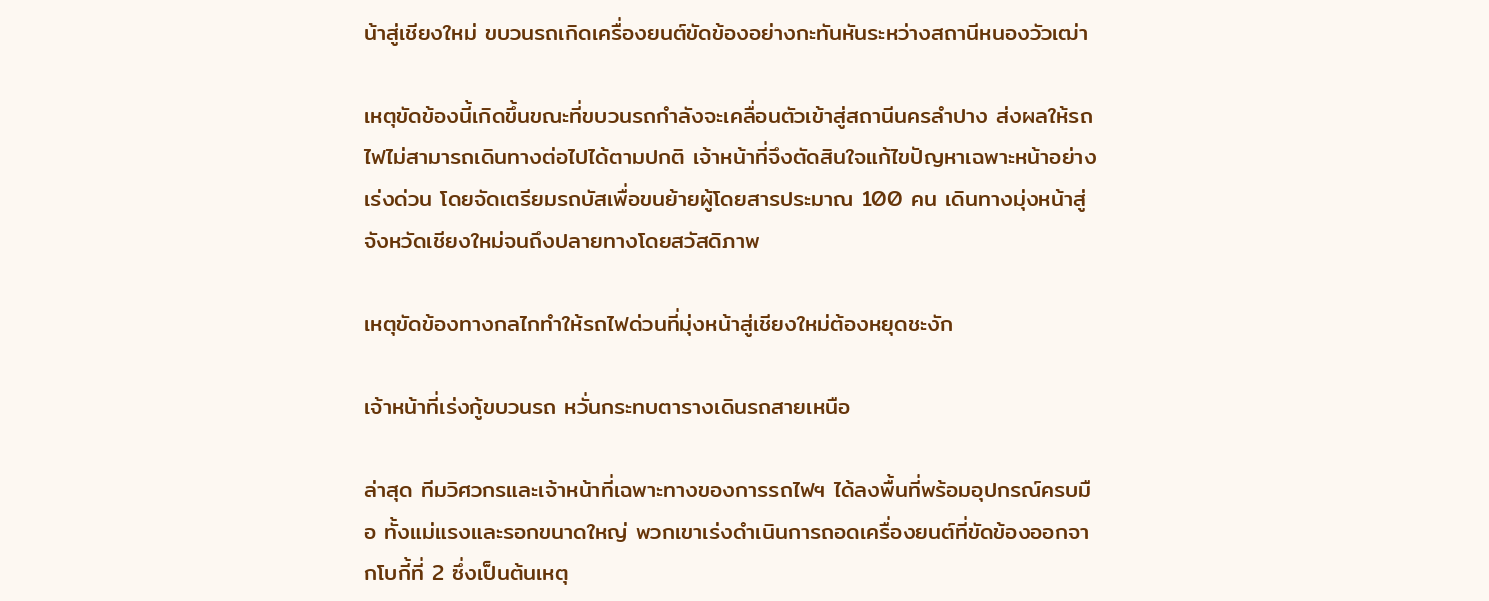น้าสู่เชียงใหม่ ขบวนรถเกิดเครื่องยนต์ขัดข้องอย่างกะทันหันระหว่างสถานีหนองวัวเฒ่า

เหตุขัดข้องนี้เกิดขึ้นขณะที่ขบวนรถกำลังจะเคลื่อนตัวเข้าสู่สถานีนครลำปาง ส่งผลให้รถไฟไม่สามารถเดินทางต่อไปได้ตามปกติ เจ้าหน้าที่จึงตัดสินใจแก้ไขปัญหาเฉพาะหน้าอย่างเร่งด่วน โดยจัดเตรียมรถบัสเพื่อขนย้ายผู้โดยสารประมาณ 100 คน เดินทางมุ่งหน้าสู่จังหวัดเชียงใหม่จนถึงปลายทางโดยสวัสดิภาพ

เหตุขัดข้องทางกลไกทำให้รถไฟด่วนที่มุ่งหน้าสู่เชียงใหม่ต้องหยุดชะงัก

เจ้าหน้าที่เร่งกู้ขบวนรถ หวั่นกระทบตารางเดินรถสายเหนือ

ล่าสุด ทีมวิศวกรและเจ้าหน้าที่เฉพาะทางของการรถไฟฯ ได้ลงพื้นที่พร้อมอุปกรณ์ครบมือ ทั้งแม่แรงและรอกขนาดใหญ่ พวกเขาเร่งดำเนินการถอดเครื่องยนต์ที่ขัดข้องออกจากโบกี้ที่ 2 ซึ่งเป็นต้นเหตุ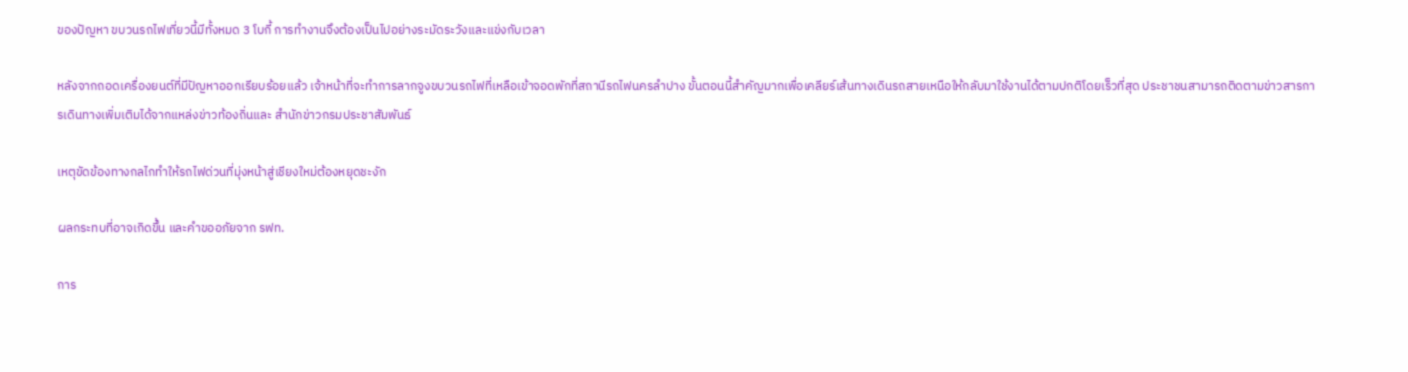ของปัญหา ขบวนรถไฟเที่ยวนี้มีทั้งหมด 3 โบกี้ การทำงานจึงต้องเป็นไปอย่างระมัดระวังและแข่งกับเวลา

หลังจากถอดเครื่องยนต์ที่มีปัญหาออกเรียบร้อยแล้ว เจ้าหน้าที่จะทำการลากจูงขบวนรถไฟที่เหลือเข้าจอดพักที่สถานีรถไฟนครลำปาง ขั้นตอนนี้สำคัญมากเพื่อเคลียร์เส้นทางเดินรถสายเหนือให้กลับมาใช้งานได้ตามปกติโดยเร็วที่สุด ประชาชนสามารถติดตามข่าวสารการเดินทางเพิ่มเติมได้จากแหล่งข่าวท้องถิ่นและ สำนักข่าวกรมประชาสัมพันธ์

เหตุขัดข้องทางกลไกทำให้รถไฟด่วนที่มุ่งหน้าสู่เชียงใหม่ต้องหยุดชะงัก

ผลกระทบที่อาจเกิดขึ้น และคำขออภัยจาก รฟท.

การ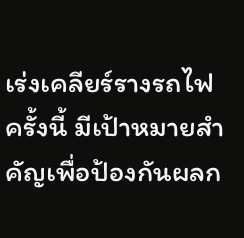เร่งเคลียร์รางรถไฟครั้งนี้ มีเป้าหมายสำคัญเพื่อป้องกันผลก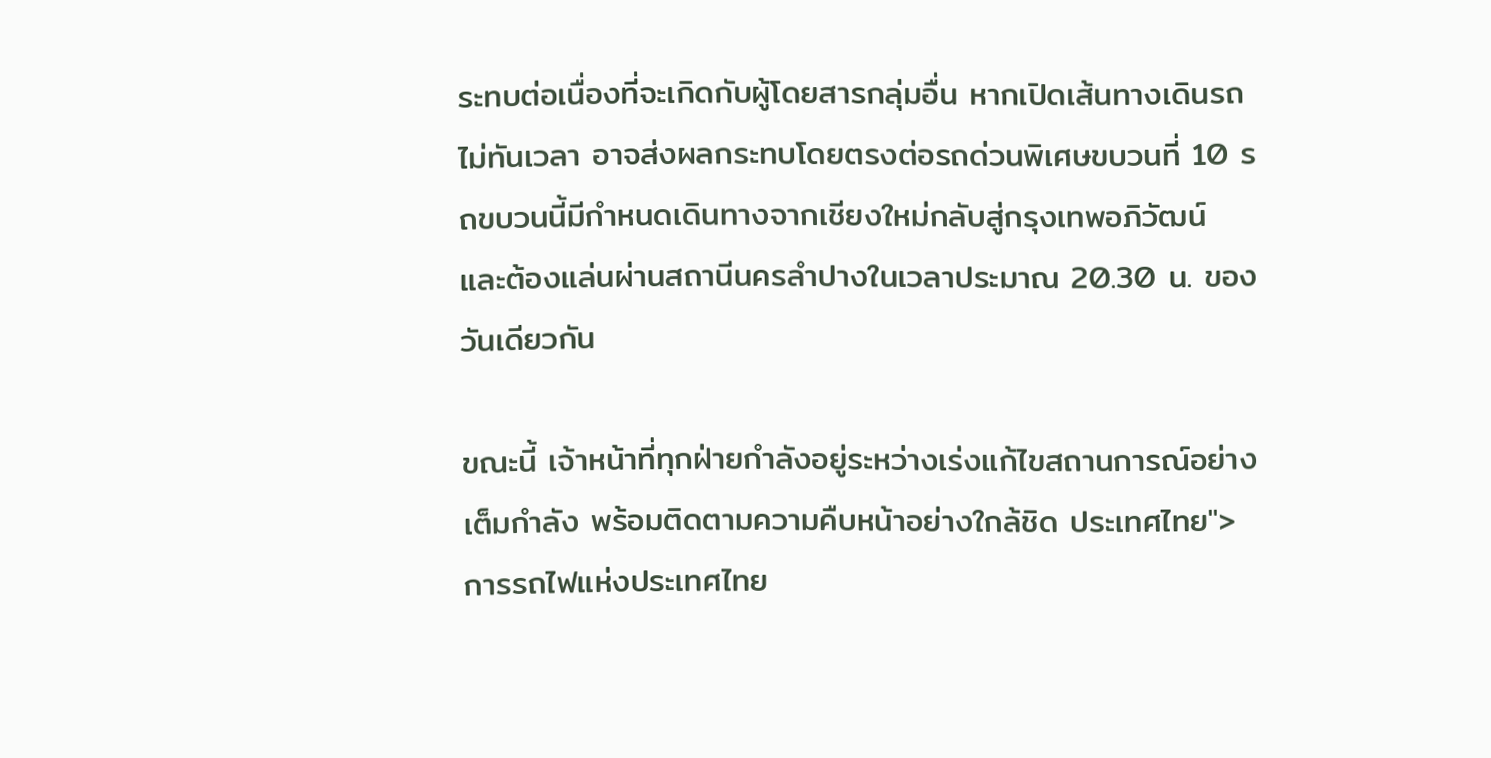ระทบต่อเนื่องที่จะเกิดกับผู้โดยสารกลุ่มอื่น หากเปิดเส้นทางเดินรถไม่ทันเวลา อาจส่งผลกระทบโดยตรงต่อรถด่วนพิเศษขบวนที่ 10 รถขบวนนี้มีกำหนดเดินทางจากเชียงใหม่กลับสู่กรุงเทพอภิวัฒน์ และต้องแล่นผ่านสถานีนครลำปางในเวลาประมาณ 20.30 น. ของวันเดียวกัน

ขณะนี้ เจ้าหน้าที่ทุกฝ่ายกำลังอยู่ระหว่างเร่งแก้ไขสถานการณ์อย่างเต็มกำลัง พร้อมติดตามความคืบหน้าอย่างใกล้ชิด ประเทศไทย">การรถไฟแห่งประเทศไทย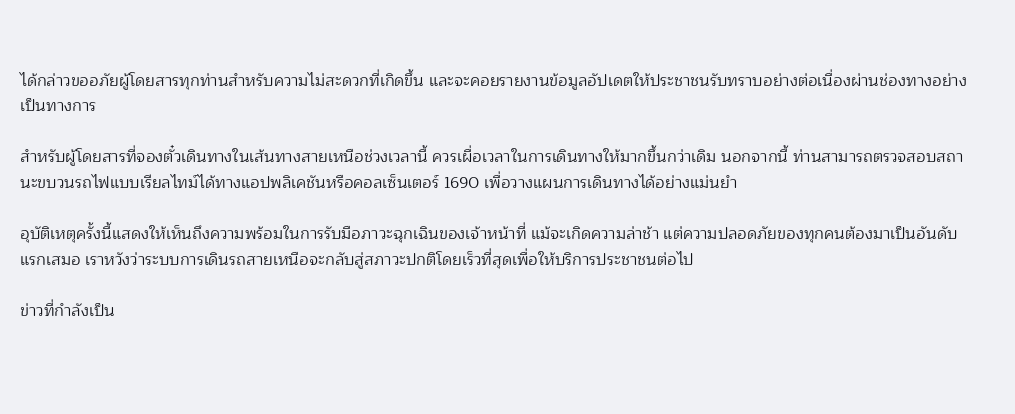ได้กล่าวขออภัยผู้โดยสารทุกท่านสำหรับความไม่สะดวกที่เกิดขึ้น และจะคอยรายงานข้อมูลอัปเดตให้ประชาชนรับทราบอย่างต่อเนื่องผ่านช่องทางอย่างเป็นทางการ

สำหรับผู้โดยสารที่จองตั๋วเดินทางในเส้นทางสายเหนือช่วงเวลานี้ ควรเผื่อเวลาในการเดินทางให้มากขึ้นกว่าเดิม นอกจากนี้ ท่านสามารถตรวจสอบสถานะขบวนรถไฟแบบเรียลไทม์ได้ทางแอปพลิเคชันหรือคอลเซ็นเตอร์ 1690 เพื่อวางแผนการเดินทางได้อย่างแม่นยำ

อุบัติเหตุครั้งนี้แสดงให้เห็นถึงความพร้อมในการรับมือภาวะฉุกเฉินของเจ้าหน้าที่ แม้จะเกิดความล่าช้า แต่ความปลอดภัยของทุกคนต้องมาเป็นอันดับแรกเสมอ เราหวังว่าระบบการเดินรถสายเหนือจะกลับสู่สภาวะปกติโดยเร็วที่สุดเพื่อให้บริการประชาชนต่อไป

ข่าวที่กำลังเป็น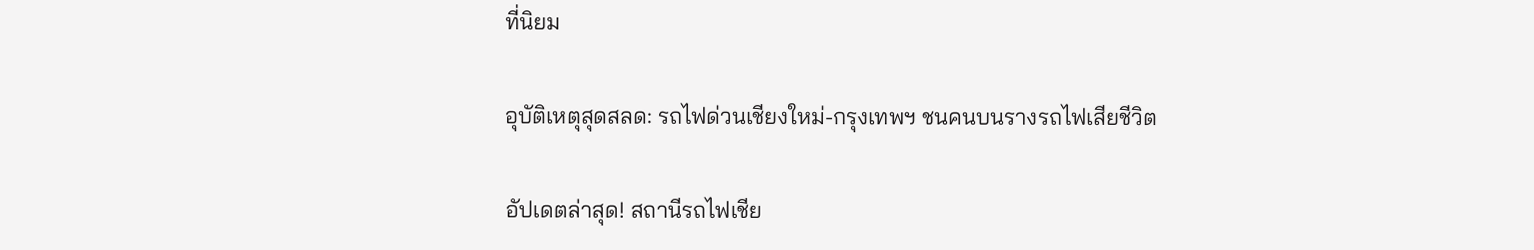ที่นิยม

อุบัติเหตุสุดสลด: รถไฟด่วนเชียงใหม่-กรุงเทพฯ ชนคนบนรางรถไฟเสียชีวิต

อัปเดตล่าสุด! สถานีรถไฟเชีย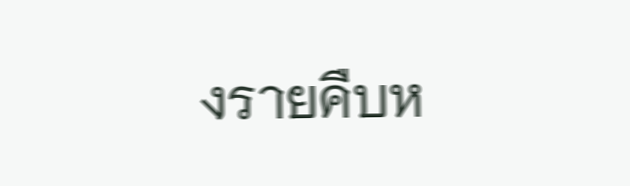งรายคืบห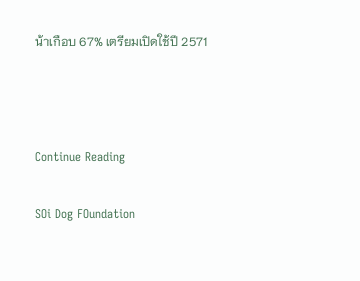น้าเกือบ 67% เตรียมเปิดใช้ปี 2571



Continue Reading

SOi Dog FOundation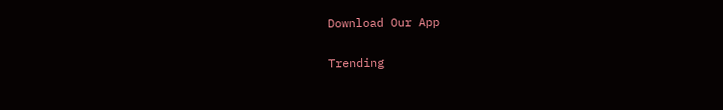Download Our App

Trending